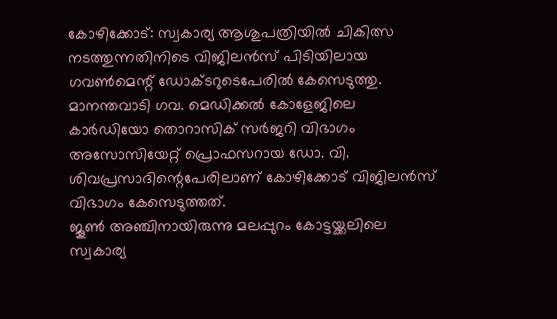കോഴിക്കോട്: സ്വകാര്യ ആശുപത്രിയിൽ ചികിത്സ നടത്തുന്നതിനിടെ വിജിലൻസ് പിടിയിലായ ഗവൺമെന്റ് ഡോക്ടറുടെപേരിൽ കേസെടുത്തു.
മാനന്തവാടി ഗവ. മെഡിക്കൽ കോളേജിലെ കാർഡിയോ തൊറാസിക് സർജറി വിഭാഗം അസോസിയേറ്റ് പ്രൊഫസറായ ഡോ. വി. ശിവപ്രസാദിന്റെപേരിലാണ് കോഴിക്കോട് വിജിലൻസ് വിഭാഗം കേസെടുത്തത്.
ജൂൺ അഞ്ചിനായിരുന്നു മലപ്പുറം കോട്ടയ്ക്കലിലെ സ്വകാര്യ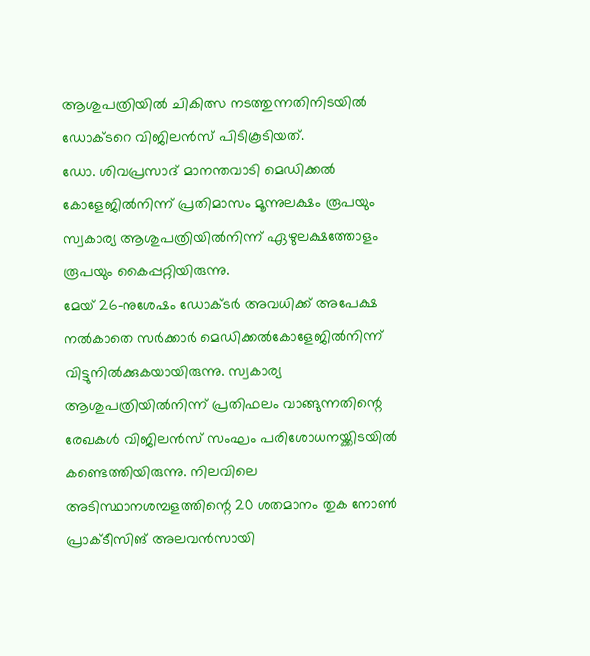ആശുപത്രിയിൽ ചികിത്സ നടത്തുന്നതിനിടയിൽ ഡോക്ടറെ വിജിലൻസ് പിടികൂടിയത്.
ഡോ. ശിവപ്രസാദ് മാനന്തവാടി മെഡിക്കൽ കോളേജിൽനിന്ന് പ്രതിമാസം മൂന്നുലക്ഷം രൂപയും സ്വകാര്യ ആശുപത്രിയിൽനിന്ന് ഏഴുലക്ഷത്തോളം രൂപയും കൈപ്പറ്റിയിരുന്നു.
മേയ് 26-നുശേഷം ഡോക്ടർ അവധിക്ക് അപേക്ഷ നൽകാതെ സർക്കാർ മെഡിക്കൽകോളേജിൽനിന്ന് വിട്ടുനിൽക്കുകയായിരുന്നു. സ്വകാര്യ ആശുപത്രിയിൽനിന്ന് പ്രതിഫലം വാങ്ങുന്നതിന്റെ രേഖകൾ വിജിലൻസ് സംഘം പരിശോധനയ്ക്കിടയിൽ കണ്ടെത്തിയിരുന്നു. നിലവിലെ അടിസ്ഥാനശമ്പളത്തിന്റെ 20 ശതമാനം തുക നോൺ പ്രാക്ടീസിങ് അലവൻസായി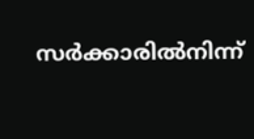സർക്കാരിൽനിന്ന്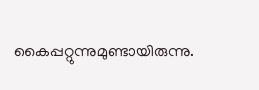കൈപ്പറ്റുന്നുമുണ്ടായിരുന്നു.